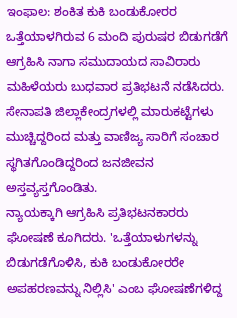ಇಂಫಾಲ: ಶಂಕಿತ ಕುಕಿ ಬಂಡುಕೋರರ ಒತ್ತೆಯಾಳಗಿರುವ 6 ಮಂದಿ ಪುರುಷರ ಬಿಡುಗಡೆಗೆ ಆಗ್ರಹಿಸಿ ನಾಗಾ ಸಮುದಾಯದ ಸಾವಿರಾರು ಮಹಿಳೆಯರು ಬುಧವಾರ ಪ್ರತಿಭಟನೆ ನಡೆಸಿದರು.
ಸೇನಾಪತಿ ಜಿಲ್ಲಾಕೇಂದ್ರಗಳಲ್ಲಿ ಮಾರುಕಟ್ಟೆಗಳು ಮುಚ್ಚಿದ್ದರಿಂದ ಮತ್ತು ವಾಣಿಜ್ಯ ಸಾರಿಗೆ ಸಂಚಾರ ಸ್ಥಗಿತಗೊಂಡಿದ್ದರಿಂದ ಜನಜೀವನ ಅಸ್ತವ್ಯಸ್ತಗೊಂಡಿತು.
ನ್ಯಾಯಕ್ಕಾಗಿ ಆಗ್ರಹಿಸಿ ಪ್ರತಿಭಟನಕಾರರು ಘೋಷಣೆ ಕೂಗಿದರು. 'ಒತ್ತೆಯಾಳುಗಳನ್ನು ಬಿಡುಗಡೆಗೊಳಿಸಿ, ಕುಕಿ ಬಂಡುಕೋರರೇ ಅಪಹರಣವನ್ನು ನಿಲ್ಲಿಸಿ' ಎಂಬ ಘೋಷಣೆಗಳಿದ್ದ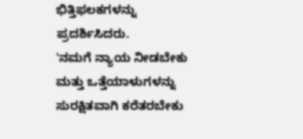ಭಿತ್ತಿಫಲಕಗಳನ್ನು ಪ್ರದರ್ಶಿಸಿದರು.
'ನಮಗೆ ನ್ಯಾಯ ನೀಡಬೇಕು ಮತ್ತು ಒತ್ತೆಯಾಳುಗಳನ್ನು ಸುರಕ್ಷಿತವಾಗಿ ಕರೆತರಬೇಕು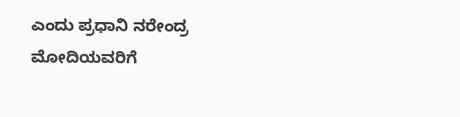ಎಂದು ಪ್ರಧಾನಿ ನರೇಂದ್ರ ಮೋದಿಯವರಿಗೆ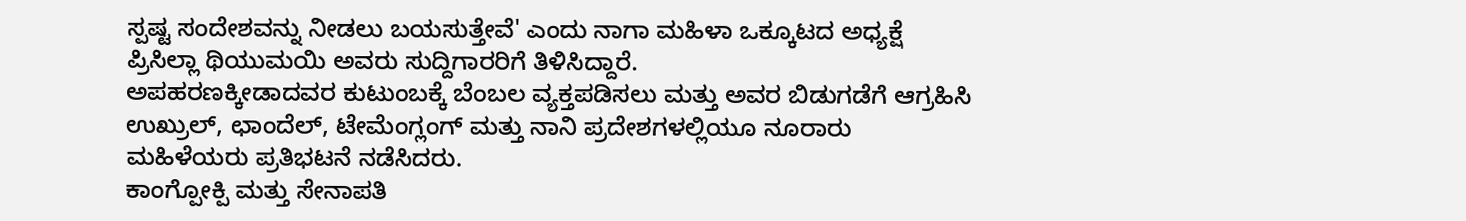ಸ್ಪಷ್ಟ ಸಂದೇಶವನ್ನು ನೀಡಲು ಬಯಸುತ್ತೇವೆ' ಎಂದು ನಾಗಾ ಮಹಿಳಾ ಒಕ್ಕೂಟದ ಅಧ್ಯಕ್ಷೆ ಪ್ರಿಸಿಲ್ಲಾ ಥಿಯುಮಯಿ ಅವರು ಸುದ್ದಿಗಾರರಿಗೆ ತಿಳಿಸಿದ್ದಾರೆ.
ಅಪಹರಣಕ್ಕೀಡಾದವರ ಕುಟುಂಬಕ್ಕೆ ಬೆಂಬಲ ವ್ಯಕ್ತಪಡಿಸಲು ಮತ್ತು ಅವರ ಬಿಡುಗಡೆಗೆ ಆಗ್ರಹಿಸಿ ಉಖ್ರುಲ್, ಛಾಂದೆಲ್, ಟೇಮೆಂಗ್ಲಂಗ್ ಮತ್ತು ನಾನಿ ಪ್ರದೇಶಗಳಲ್ಲಿಯೂ ನೂರಾರು ಮಹಿಳೆಯರು ಪ್ರತಿಭಟನೆ ನಡೆಸಿದರು.
ಕಾಂಗ್ಪೋಕ್ಪಿ ಮತ್ತು ಸೇನಾಪತಿ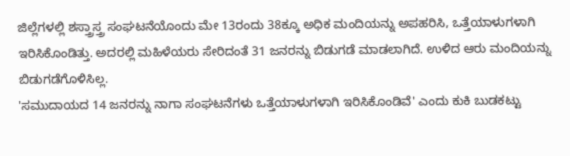ಜಿಲ್ಲೆಗಳಲ್ಲಿ ಶಸ್ತ್ರಾಸ್ತ್ರ ಸಂಘಟನೆಯೊಂದು ಮೇ 13ರಂದು 38ಕ್ಕೂ ಅಧಿಕ ಮಂದಿಯನ್ನು ಅಪಹರಿಸಿ, ಒತ್ತೆಯಾಳುಗಳಾಗಿ ಇರಿಸಿಕೊಂಡಿತ್ತು. ಅದರಲ್ಲಿ ಮಹಿಳೆಯರು ಸೇರಿದಂತೆ 31 ಜನರನ್ನು ಬಿಡುಗಡೆ ಮಾಡಲಾಗಿದೆ. ಉಳಿದ ಆರು ಮಂದಿಯನ್ನು ಬಿಡುಗಡೆಗೊಳಿಸಿಲ್ಲ.
'ಸಮುದಾಯದ 14 ಜನರನ್ನು ನಾಗಾ ಸಂಘಟನೆಗಳು ಒತ್ತೆಯಾಳುಗಳಾಗಿ ಇರಿಸಿಕೊಂಡಿವೆ' ಎಂದು ಕುಕಿ ಬುಡಕಟ್ಟು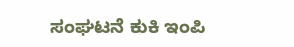ಸಂಘಟನೆ ಕುಕಿ ಇಂಪಿ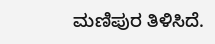ಮಣಿಪುರ ತಿಳಿಸಿದೆ.